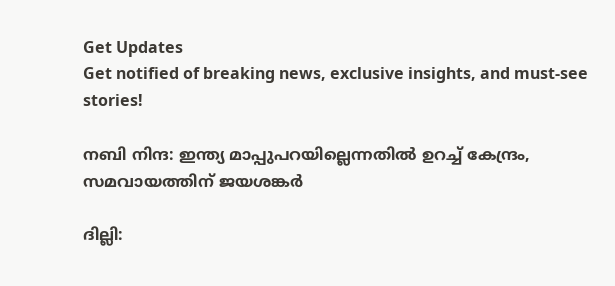Get Updates
Get notified of breaking news, exclusive insights, and must-see stories!

നബി നിന്ദ: ഇന്ത്യ മാപ്പുപറയില്ലെന്നതില്‍ ഉറച്ച് കേന്ദ്രം, സമവായത്തിന് ജയശങ്കര്‍

ദില്ലി: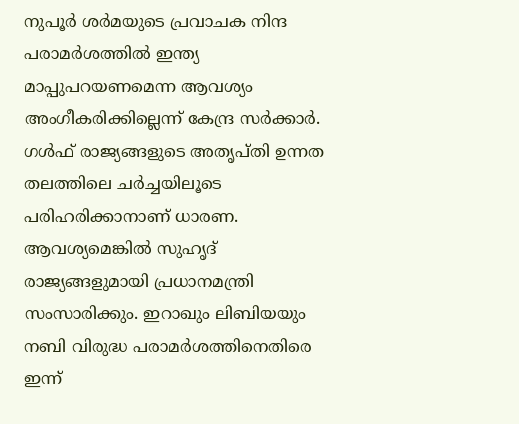നുപൂര്‍ ശര്‍മയുടെ പ്രവാചക നിന്ദ പരാമര്‍ശത്തില്‍ ഇന്ത്യ മാപ്പുപറയണമെന്ന ആവശ്യം അംഗീകരിക്കില്ലെന്ന് കേന്ദ്ര സര്‍ക്കാര്‍. ഗള്‍ഫ് രാജ്യങ്ങളുടെ അതൃപ്തി ഉന്നത തലത്തിലെ ചര്‍ച്ചയിലൂടെ പരിഹരിക്കാനാണ് ധാരണ. ആവശ്യമെങ്കില്‍ സുഹൃദ് രാജ്യങ്ങളുമായി പ്രധാനമന്ത്രി സംസാരിക്കും. ഇറാഖും ലിബിയയും നബി വിരുദ്ധ പരാമര്‍ശത്തിനെതിരെ ഇന്ന്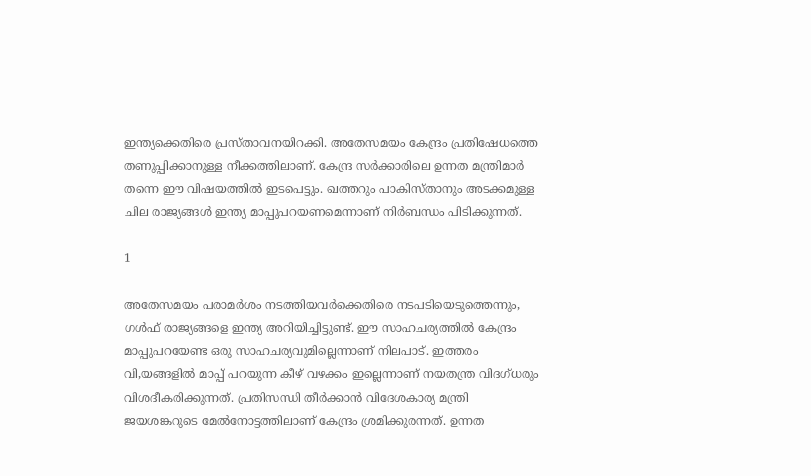ഇന്ത്യക്കെതിരെ പ്രസ്താവനയിറക്കി. അതേസമയം കേന്ദ്രം പ്രതിഷേധത്തെ തണുപ്പിക്കാനുള്ള നീക്കത്തിലാണ്. കേന്ദ്ര സര്‍ക്കാരിലെ ഉന്നത മന്ത്രിമാര്‍ തന്നെ ഈ വിഷയത്തില്‍ ഇടപെട്ടും. ഖത്തറും പാകിസ്താനും അടക്കമുള്ള ചില രാജ്യങ്ങള്‍ ഇന്ത്യ മാപ്പുപറയണമെന്നാണ് നിര്‍ബന്ധം പിടിക്കുന്നത്.

1

അതേസമയം പരാമര്‍ശം നടത്തിയവര്‍ക്കെതിരെ നടപടിയെടുത്തെന്നും, ഗള്‍ഫ് രാജ്യങ്ങളെ ഇന്ത്യ അറിയിച്ചിട്ടുണ്ട്. ഈ സാഹചര്യത്തില്‍ കേന്ദ്രം മാപ്പുപറയേണ്ട ഒരു സാഹചര്യവുമില്ലെന്നാണ് നിലപാട്. ഇത്തരം വി,യങ്ങളില്‍ മാപ്പ് പറയുന്ന കീഴ് വഴക്കം ഇല്ലെന്നാണ് നയതന്ത്ര വിദഗ്ധരും വിശദീകരിക്കുന്നത്. പ്രതിസന്ധി തീര്‍ക്കാന്‍ വിദേശകാര്യ മന്ത്രി ജയശങ്കറുടെ മേല്‍നോട്ടത്തിലാണ് കേന്ദ്രം ശ്രമിക്കുരന്നത്. ഉന്നത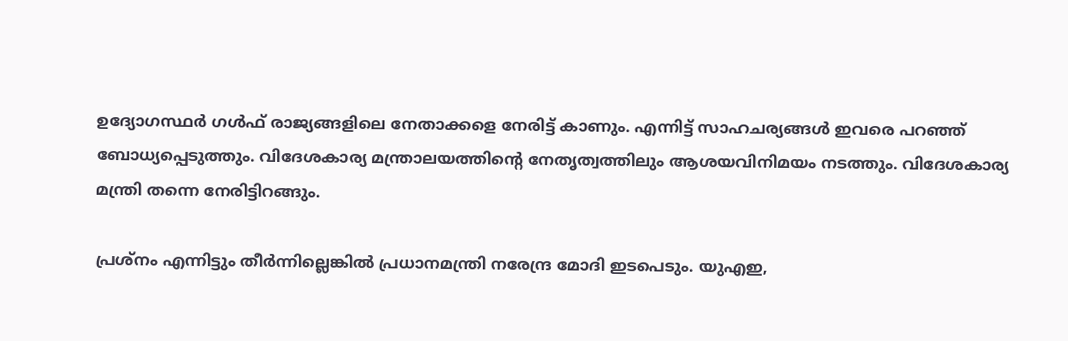ഉദ്യോഗസ്ഥര്‍ ഗള്‍ഫ് രാജ്യങ്ങളിലെ നേതാക്കളെ നേരിട്ട് കാണും. എന്നിട്ട് സാഹചര്യങ്ങള്‍ ഇവരെ പറഞ്ഞ് ബോധ്യപ്പെടുത്തും. വിദേശകാര്യ മന്ത്രാലയത്തിന്റെ നേതൃത്വത്തിലും ആശയവിനിമയം നടത്തും. വിദേശകാര്യ മന്ത്രി തന്നെ നേരിട്ടിറങ്ങും.

പ്രശ്‌നം എന്നിട്ടും തീര്‍ന്നില്ലെങ്കില്‍ പ്രധാനമന്ത്രി നരേന്ദ്ര മോദി ഇടപെടും. യുഎഇ,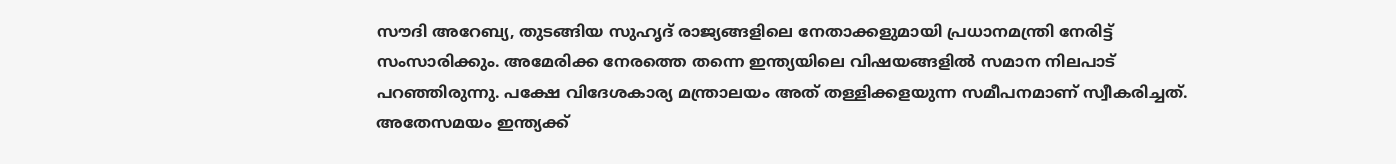സൗദി അറേബ്യ, തുടങ്ങിയ സുഹൃദ് രാജ്യങ്ങളിലെ നേതാക്കളുമായി പ്രധാനമന്ത്രി നേരിട്ട് സംസാരിക്കും. അമേരിക്ക നേരത്തെ തന്നെ ഇന്ത്യയിലെ വിഷയങ്ങളില്‍ സമാന നിലപാട് പറഞ്ഞിരുന്നു. പക്ഷേ വിദേശകാര്യ മന്ത്രാലയം അത് തള്ളിക്കളയുന്ന സമീപനമാണ് സ്വീകരിച്ചത്. അതേസമയം ഇന്ത്യക്ക്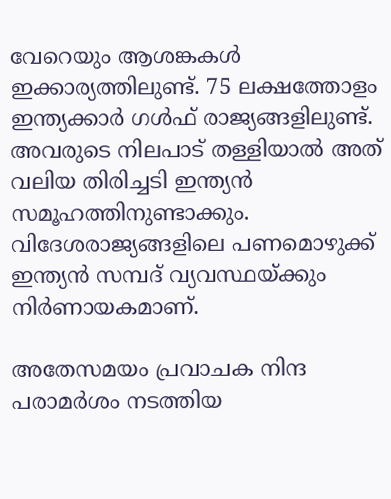വേറെയും ആശങ്കകള്‍ ഇക്കാര്യത്തിലുണ്ട്. 75 ലക്ഷത്തോളം ഇന്ത്യക്കാര്‍ ഗള്‍ഫ് രാജ്യങ്ങളിലുണ്ട്. അവരുടെ നിലപാട് തള്ളിയാല്‍ അത് വലിയ തിരിച്ചടി ഇന്ത്യന്‍ സമൂഹത്തിനുണ്ടാക്കും. വിദേശരാജ്യങ്ങളിലെ പണമൊഴുക്ക് ഇന്ത്യന്‍ സമ്പദ് വ്യവസ്ഥയ്ക്കും നിര്‍ണായകമാണ്.

അതേസമയം പ്രവാചക നിന്ദ പരാമര്‍ശം നടത്തിയ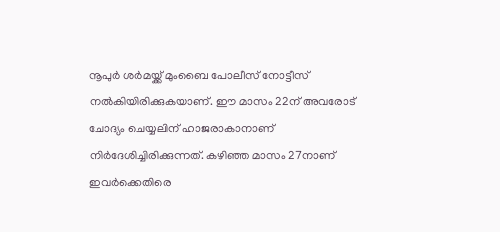നൂപുര്‍ ശര്‍മയ്ക്ക് മുംബൈ പോലീസ് നോട്ടീസ് നല്‍കിയിരിക്കുകയാണ്. ഈ മാസം 22ന് അവരോട് ചോദ്യം ചെയ്യലിന് ഹാജരാകാനാണ് നിര്‍ദേശിച്ചിരിക്കുന്നത്. കഴിഞ്ഞ മാസം 27നാണ് ഇവര്‍ക്കെതിരെ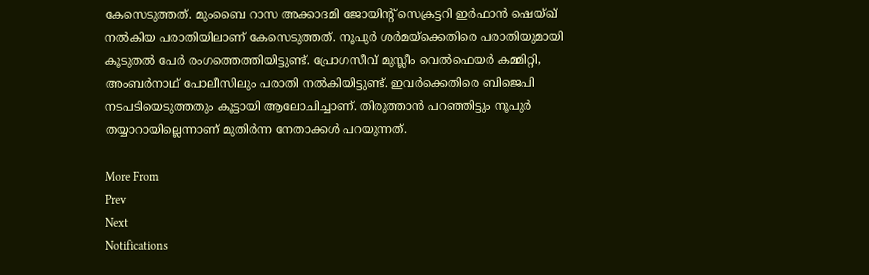കേസെടുത്തത്. മുംബൈ റാസ അക്കാദമി ജോയിന്റ് സെക്രട്ടറി ഇര്‍ഫാന്‍ ഷെയ്ഖ് നല്‍കിയ പരാതിയിലാണ് കേസെടുത്തത്. നൂപുര്‍ ശര്‍മയ്‌ക്കെതിരെ പരാതിയുമായി കൂടുതല്‍ പേര്‍ രംഗത്തെത്തിയിട്ടുണ്ട്. പ്രോഗസീവ് മുസ്ലീം വെല്‍ഫെയര്‍ കമ്മിറ്റി, അംബര്‍നാഥ് പോലീസിലും പരാതി നല്‍കിയിട്ടുണ്ട്. ഇവര്‍ക്കെതിരെ ബിജെപി നടപടിയെടുത്തതും കൂട്ടായി ആലോചിച്ചാണ്. തിരുത്താന്‍ പറഞ്ഞിട്ടും നൂപുര്‍ തയ്യാറായില്ലെന്നാണ് മുതിര്‍ന്ന നേതാക്കള്‍ പറയുന്നത്.

More From
Prev
Next
Notifications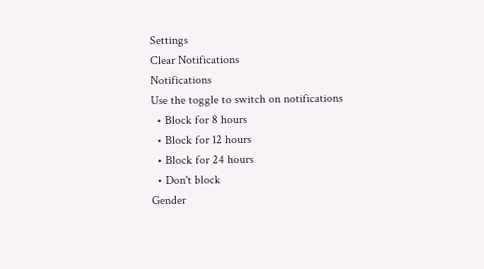Settings
Clear Notifications
Notifications
Use the toggle to switch on notifications
  • Block for 8 hours
  • Block for 12 hours
  • Block for 24 hours
  • Don't block
Gender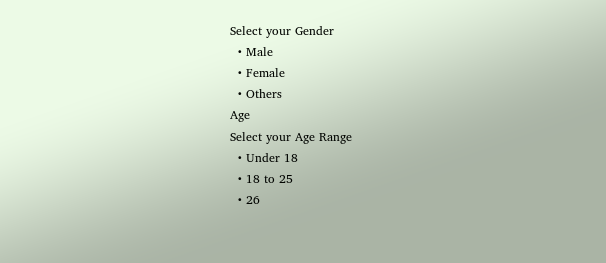Select your Gender
  • Male
  • Female
  • Others
Age
Select your Age Range
  • Under 18
  • 18 to 25
  • 26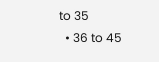to 35
  • 36 to 45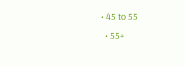• 45 to 55
  • 55+